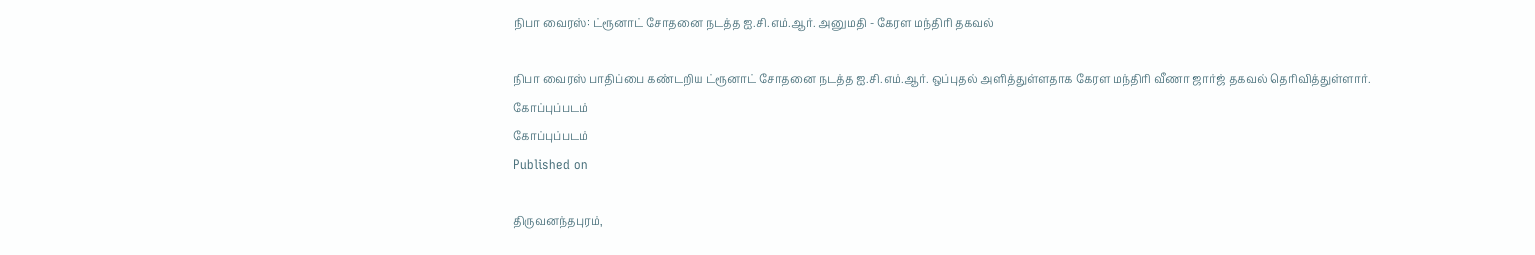நிபா வைரஸ்: ட்ரூனாட் சோதனை நடத்த ஐ.சி.எம்.ஆர். அனுமதி - கேரள மந்திரி தகவல்

நிபா வைரஸ் பாதிப்பை கண்டறிய ட்ரூனாட் சோதனை நடத்த ஐ.சி.எம்.ஆர். ஒப்புதல் அளித்துள்ளதாக கேரள மந்திரி வீணா ஜார்ஜ் தகவல் தெரிவித்துள்ளார்.
கோப்புப்படம்
கோப்புப்படம்
Published on

திருவனந்தபுரம்,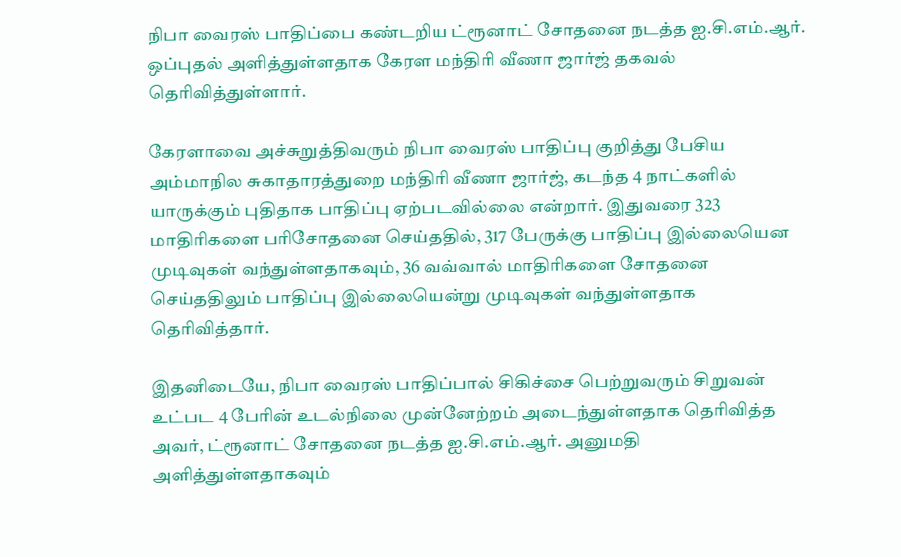நிபா வைரஸ் பாதிப்பை கண்டறிய ட்ரூனாட் சோதனை நடத்த ஐ.சி.எம்.ஆர். ஒப்புதல் அளித்துள்ளதாக கேரள மந்திரி வீணா ஜார்ஜ் தகவல் தெரிவித்துள்ளார்.

கேரளாவை அச்சுறுத்திவரும் நிபா வைரஸ் பாதிப்பு குறித்து பேசிய அம்மாநில சுகாதாரத்துறை மந்திரி வீணா ஜார்ஜ், கடந்த 4 நாட்களில் யாருக்கும் புதிதாக பாதிப்பு ஏற்படவில்லை என்றார். இதுவரை 323 மாதிரிகளை பரிசோதனை செய்ததில், 317 பேருக்கு பாதிப்பு இல்லையென முடிவுகள் வந்துள்ளதாகவும், 36 வவ்வால் மாதிரிகளை சோதனை செய்ததிலும் பாதிப்பு இல்லையென்று முடிவுகள் வந்துள்ளதாக தெரிவித்தார்.

இதனிடையே, நிபா வைரஸ் பாதிப்பால் சிகிச்சை பெற்றுவரும் சிறுவன் உட்பட 4 பேரின் உடல்நிலை முன்னேற்றம் அடைந்துள்ளதாக தெரிவித்த அவர், ட்ரூனாட் சோதனை நடத்த ஐ.சி.எம்.ஆர். அனுமதி அளித்துள்ளதாகவும்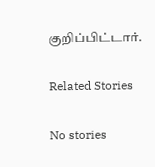குறிப்பிட்டார்.

Related Stories

No stories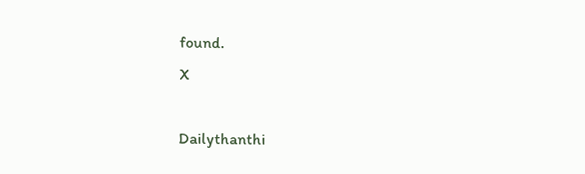found.
X

Dailythanthi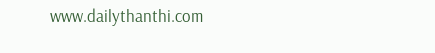www.dailythanthi.com